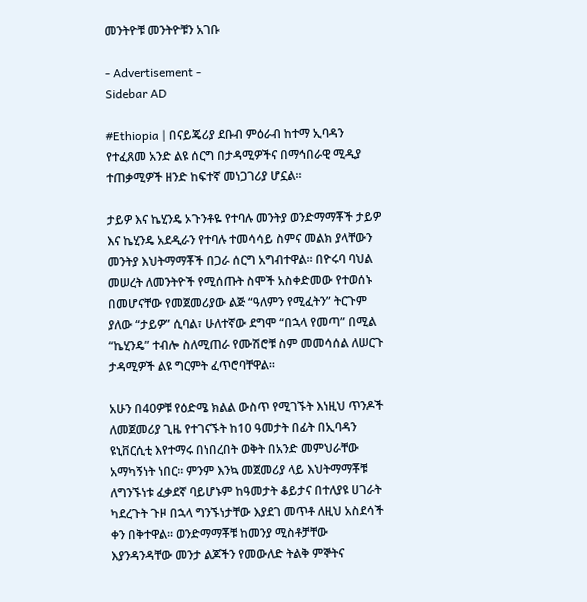መንትዮቹ መንትዮቹን አገቡ

- Advertisement -
Sidebar AD

#Ethiopia | በናይጄሪያ ደቡብ ምዕራብ ከተማ ኢባዳን የተፈጸመ አንድ ልዩ ሰርግ በታዳሚዎችና በማኅበራዊ ሚዲያ ተጠቃሚዎች ዘንድ ከፍተኛ መነጋገሪያ ሆኗል።

ታይዎ እና ኬሂንዴ ኦጉንቶዬ የተባሉ መንትያ ወንድማማቾች ታይዎ እና ኬሂንዴ አደዲራን የተባሉ ተመሳሳይ ስምና መልክ ያላቸውን መንትያ እህትማማቾች በጋራ ሰርግ አግብተዋል። በዮሩባ ባህል መሠረት ለመንትዮች የሚሰጡት ስሞች አስቀድመው የተወሰኑ በመሆናቸው የመጀመሪያው ልጅ “ዓለምን የሚፈትን” ትርጉም ያለው “ታይዎ” ሲባል፣ ሁለተኛው ደግሞ “በኋላ የመጣ” በሚል “ኬሂንዴ” ተብሎ ስለሚጠራ የሙሽሮቹ ስም መመሳሰል ለሠርጉ ታዳሚዎች ልዩ ግርምት ፈጥሮባቸዋል።

አሁን በ40ዎቹ የዕድሜ ክልል ውስጥ የሚገኙት እነዚህ ጥንዶች ለመጀመሪያ ጊዜ የተገናኙት ከ10 ዓመታት በፊት በኢባዳን ዩኒቨርሲቲ እየተማሩ በነበረበት ወቅት በአንድ መምህራቸው አማካኝነት ነበር። ምንም እንኳ መጀመሪያ ላይ እህትማማቾቹ ለግንኙነቱ ፈቃደኛ ባይሆኑም ከዓመታት ቆይታና በተለያዩ ሀገራት ካደረጉት ጉዞ በኋላ ግንኙነታቸው እያደገ መጥቶ ለዚህ አስደሳች ቀን በቅተዋል። ወንድማማቾቹ ከመንያ ሚስቶቻቸው እያንዳንዳቸው መንታ ልጆችን የመውለድ ትልቅ ምኞትና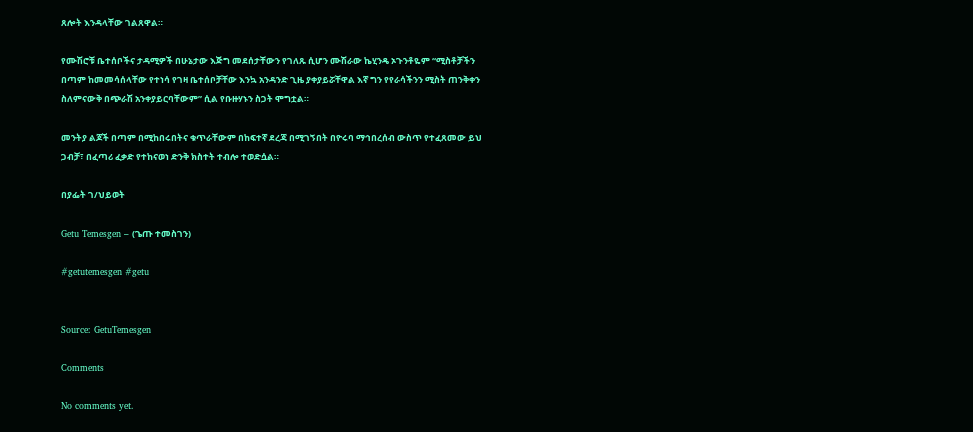ጸሎት እንዳላቸው ገልጸዋል።

የሙሽሮቹ ቤተሰቦችና ታዳሚዎች በሁኔታው እጅግ መደሰታቸውን የገለጹ ሲሆን ሙሽራው ኬሂንዴ ኦጉንቶዬም “ሚስቶቻችን በጣም ከመመሳሰላቸው የተነሳ የገዛ ቤተሰቦቻቸው እንኳ አንዳንድ ጊዜ ያቀያይሯቸዋል እኛ ግን የየራሳችንን ሚስት ጠንቅቀን ስለምናውቅ በጭራሽ አንቀያይርባቸውም” ሲል የቡዙሃኑን ስጋት ሞግቷል።

መንትያ ልጆች በጣም በሚከበሩበትና ቁጥራቸውም በከፍተኛ ደረጃ በሚገኝበት በዮሩባ ማኅበረሰብ ውስጥ የተፈጸመው ይህ ጋብቻ፣ በፈጣሪ ፈቃድ የተከናወነ ድንቅ ክስተት ተብሎ ተወድሷል።

በያፌት ገ/ህይወት

Getu Temesgen – (ጌጡ ተመስገን)

#getutemesgen #getu


Source: GetuTemesgen

Comments

No comments yet.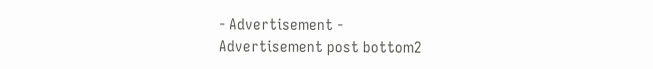- Advertisement -
Advertisement post bottom2